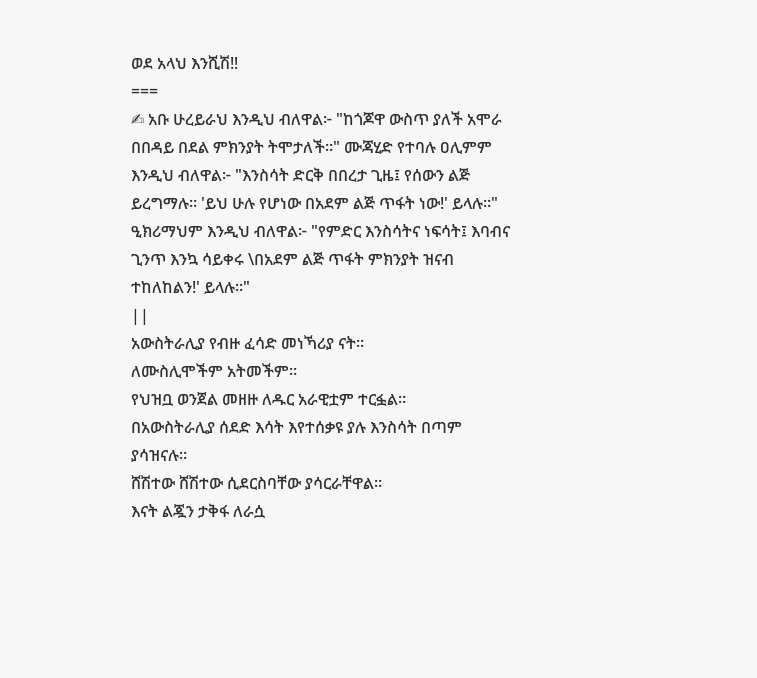ወደ አላህ እንሺሽ‼
===
✍ አቡ ሁረይራህ እንዲህ ብለዋል፦ "ከጎጆዋ ውስጥ ያለች አሞራ በበዳይ በደል ምክንያት ትሞታለች።" ሙጃሂድ የተባሉ ዐሊምም እንዲህ ብለዋል፦ "እንስሳት ድርቅ በበረታ ጊዜ፤ የሰውን ልጅ ይረግማሉ። 'ይህ ሁሉ የሆነው በአደም ልጅ ጥፋት ነው!' ይላሉ።" ዒክሪማህም እንዲህ ብለዋል፦ "የምድር እንስሳትና ነፍሳት፤ እባብና ጊንጥ እንኳ ሳይቀሩ \በአደም ልጅ ጥፋት ምክንያት ዝናብ ተከለከልን!' ይላሉ።"
||
አውስትራሊያ የብዙ ፈሳድ መነኻሪያ ናት።
ለሙስሊሞችም አትመችም።
የህዝቧ ወንጀል መዘዙ ለዱር አራዊቷም ተርፏል።
በአውስትራሊያ ሰደድ እሳት እየተሰቃዩ ያሉ እንስሳት በጣም ያሳዝናሉ።
ሸሽተው ሸሽተው ሲደርስባቸው ያሳርራቸዋል።
እናት ልጇን ታቅፋ ለራሷ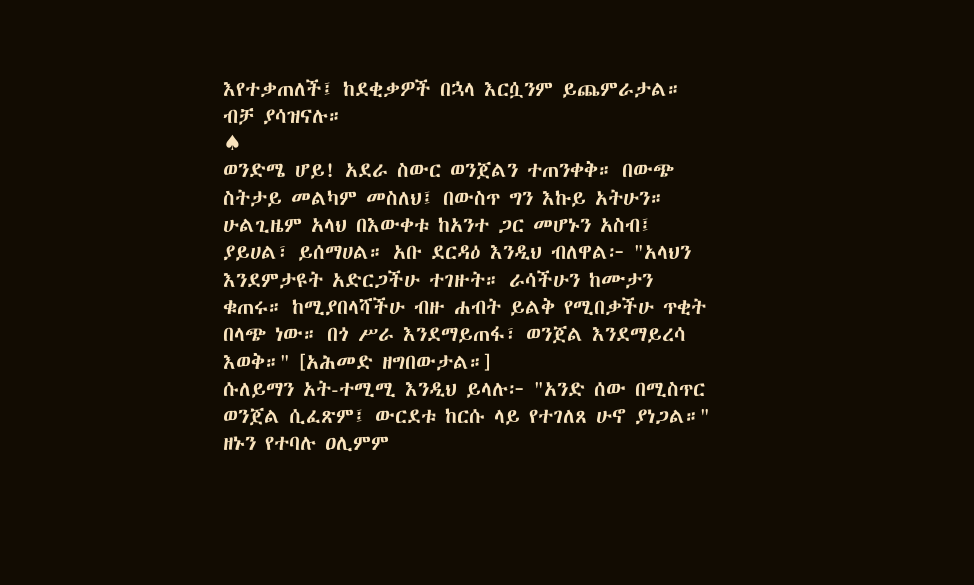እየተቃጠለች፤ ከደቂቃዎች በኋላ እርሷንም ይጨምራታል።
ብቻ ያሳዝናሉ።
♠
ወንድሜ ሆይ! አደራ ስውር ወንጀልን ተጠንቀቅ። በውጭ ስትታይ መልካም መስለህ፤ በውስጥ ግን እኩይ አትሁን። ሁልጊዜም አላህ በእውቀቱ ከአንተ ጋር መሆኑን አስብ፤ ያይሀል፣ ይሰማሀል። አቡ ደርዳዕ እንዲህ ብለዋል፦ "አላህን እንደምታዩት አድርጋችሁ ተገዙት። ራሳችሁን ከሙታን ቁጠሩ። ከሚያበላሻችሁ ብዙ ሐብት ይልቅ የሚበቃችሁ ጥቂት በላጭ ነው። በጎ ሥራ እንደማይጠፋ፣ ወንጀል እንደማይረሳ እወቅ።" [አሕመድ ዘግበውታል።]
ሱለይማን አት-ተሚሚ እንዲህ ይላሉ፦ "አንድ ሰው በሚስጥር ወንጀል ሲፈጽም፤ ውርደቱ ከርሱ ላይ የተገለጸ ሁኖ ያነጋል።"
ዘኑን የተባሉ ዐሊምም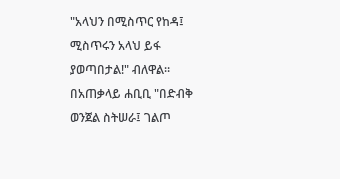"አላህን በሚስጥር የከዳ፤ ሚስጥሩን አላህ ይፋ ያወጣበታል!" ብለዋል። በአጠቃላይ ሐቢቢ "በድብቅ ወንጀል ስትሠራ፤ ገልጦ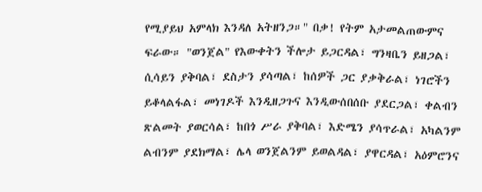የሚያይህ አምላክ እንዳለ አትዘንጋ።" በቃ! የትም አታመልጠውምና ፍራው። "ወንጀል" የእውቀትን ችሎታ ይጋርዳል፣ ግንዛቤን ይዘጋል፣ ሲሳይን ያቅባል፣ ደስታን ያሳጣል፣ ከሰዎች ጋር ያቃቅራል፣ ነገሮችን ይቆላልፋል፣ መነገዶች እንዲዘጋጉና እንዲውሰበሰቡ ያደርጋል፣ ቀልብን ጽልመት ያወርሳል፣ ከበጎ ሥራ ያቅባል፣ እድሜን ያሳጥራል፣ አካልንም ልብንም ያደክማል፣ ሌላ ወንጀልንም ይወልዳል፣ ያዋርዳል፣ አዕምሮንና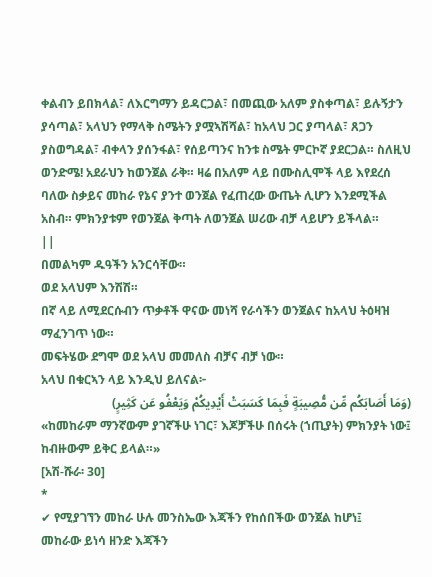ቀልብን ይበክላል፣ ለእርግማን ይዳርጋል፣ በመጪው አለም ያስቀጣል፣ ይሉኝታን ያሳጣል፣ አላህን የማላቅ ስሜትን ያሟኣሽሻል፣ ከአላህ ጋር ያጣላል፣ ጸጋን ያስወግዳል፣ ብቀላን ያሰንፋል፣ የሰይጣንና ከንቱ ስሜት ምርኮኛ ያደርጋል። ስለዚህ ወንድሜ! አደራህን ከወንጀል ራቅ። ዛሬ በአለም ላይ በሙስሊሞች ላይ እየደረሰ ባለው ስቃይና መከራ የኔና ያንተ ወንጀል የፈጠረው ውጤት ሊሆን እንደሚችል አስብ። ምክንያቱም የወንጀል ቅጣት ለወንጀል ሠሪው ብቻ ላይሆን ይችላል።
||
በመልካም ዱዓችን አንርሳቸው።
ወደ አላህም እንሽሽ።
በኛ ላይ ለሚደርሱብን ጥቃቶች ዋናው መነሻ የራሳችን ወንጀልና ከአላህ ትዕዛዝ ማፈንገጥ ነው።
መፍትሄው ደግሞ ወደ አላህ መመለስ ብቻና ብቻ ነው።
አላህ በቁርኣን ላይ እንዲህ ይለናል፦
(وَمَا أَصَابَكُم مِّن مُّصِيبَةٍ فَبِمَا كَسَبَتْ أَيْدِيكُمْ وَيَعْفُو عَن كَثِيرٍ)
«ከመከራም ማንኛውም ያገኛችሁ ነገር፣ እጆቻችሁ በሰሩት (ኀጢያት) ምክንያት ነው፤ ከብዙውም ይቅር ይላል።»
[አሽ-ሹራ፡ 30]
*
✔ የሚያገኘን መከራ ሁሉ መንስኤው እጃችን የከሰበችው ወንጀል ከሆነ፤
መከራው ይነሳ ዘንድ እጃችን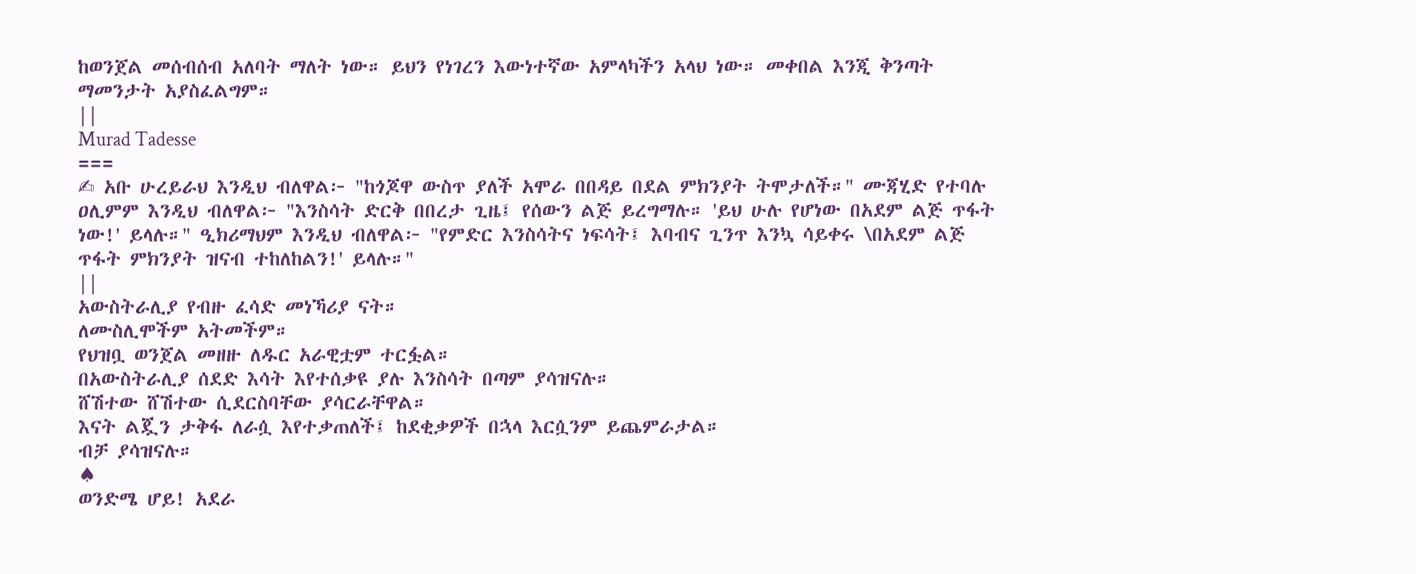ከወንጀል መሰብሰብ አለባት ማለት ነው። ይህን የነገረን እውነተኛው አምላካችን አላህ ነው። መቀበል እንጂ ቅንጣት ማመንታት አያስፈልግም።
||
Murad Tadesse
===
✍ አቡ ሁረይራህ እንዲህ ብለዋል፦ "ከጎጆዋ ውስጥ ያለች አሞራ በበዳይ በደል ምክንያት ትሞታለች።" ሙጃሂድ የተባሉ ዐሊምም እንዲህ ብለዋል፦ "እንስሳት ድርቅ በበረታ ጊዜ፤ የሰውን ልጅ ይረግማሉ። 'ይህ ሁሉ የሆነው በአደም ልጅ ጥፋት ነው!' ይላሉ።" ዒክሪማህም እንዲህ ብለዋል፦ "የምድር እንስሳትና ነፍሳት፤ እባብና ጊንጥ እንኳ ሳይቀሩ \በአደም ልጅ ጥፋት ምክንያት ዝናብ ተከለከልን!' ይላሉ።"
||
አውስትራሊያ የብዙ ፈሳድ መነኻሪያ ናት።
ለሙስሊሞችም አትመችም።
የህዝቧ ወንጀል መዘዙ ለዱር አራዊቷም ተርፏል።
በአውስትራሊያ ሰደድ እሳት እየተሰቃዩ ያሉ እንስሳት በጣም ያሳዝናሉ።
ሸሽተው ሸሽተው ሲደርስባቸው ያሳርራቸዋል።
እናት ልጇን ታቅፋ ለራሷ እየተቃጠለች፤ ከደቂቃዎች በኋላ እርሷንም ይጨምራታል።
ብቻ ያሳዝናሉ።
♠
ወንድሜ ሆይ! አደራ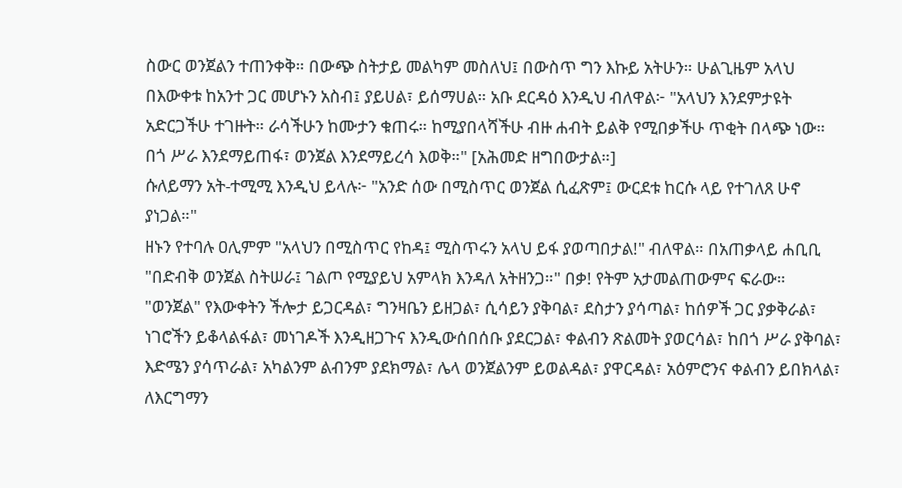ስውር ወንጀልን ተጠንቀቅ። በውጭ ስትታይ መልካም መስለህ፤ በውስጥ ግን እኩይ አትሁን። ሁልጊዜም አላህ በእውቀቱ ከአንተ ጋር መሆኑን አስብ፤ ያይሀል፣ ይሰማሀል። አቡ ደርዳዕ እንዲህ ብለዋል፦ "አላህን እንደምታዩት አድርጋችሁ ተገዙት። ራሳችሁን ከሙታን ቁጠሩ። ከሚያበላሻችሁ ብዙ ሐብት ይልቅ የሚበቃችሁ ጥቂት በላጭ ነው። በጎ ሥራ እንደማይጠፋ፣ ወንጀል እንደማይረሳ እወቅ።" [አሕመድ ዘግበውታል።]
ሱለይማን አት-ተሚሚ እንዲህ ይላሉ፦ "አንድ ሰው በሚስጥር ወንጀል ሲፈጽም፤ ውርደቱ ከርሱ ላይ የተገለጸ ሁኖ ያነጋል።"
ዘኑን የተባሉ ዐሊምም "አላህን በሚስጥር የከዳ፤ ሚስጥሩን አላህ ይፋ ያወጣበታል!" ብለዋል። በአጠቃላይ ሐቢቢ "በድብቅ ወንጀል ስትሠራ፤ ገልጦ የሚያይህ አምላክ እንዳለ አትዘንጋ።" በቃ! የትም አታመልጠውምና ፍራው። "ወንጀል" የእውቀትን ችሎታ ይጋርዳል፣ ግንዛቤን ይዘጋል፣ ሲሳይን ያቅባል፣ ደስታን ያሳጣል፣ ከሰዎች ጋር ያቃቅራል፣ ነገሮችን ይቆላልፋል፣ መነገዶች እንዲዘጋጉና እንዲውሰበሰቡ ያደርጋል፣ ቀልብን ጽልመት ያወርሳል፣ ከበጎ ሥራ ያቅባል፣ እድሜን ያሳጥራል፣ አካልንም ልብንም ያደክማል፣ ሌላ ወንጀልንም ይወልዳል፣ ያዋርዳል፣ አዕምሮንና ቀልብን ይበክላል፣ ለእርግማን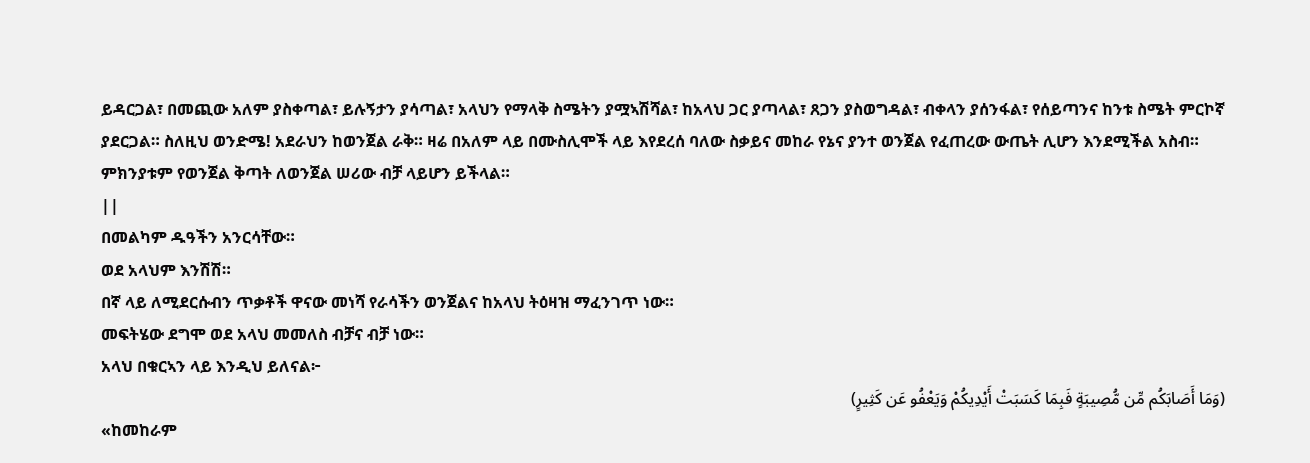ይዳርጋል፣ በመጪው አለም ያስቀጣል፣ ይሉኝታን ያሳጣል፣ አላህን የማላቅ ስሜትን ያሟኣሽሻል፣ ከአላህ ጋር ያጣላል፣ ጸጋን ያስወግዳል፣ ብቀላን ያሰንፋል፣ የሰይጣንና ከንቱ ስሜት ምርኮኛ ያደርጋል። ስለዚህ ወንድሜ! አደራህን ከወንጀል ራቅ። ዛሬ በአለም ላይ በሙስሊሞች ላይ እየደረሰ ባለው ስቃይና መከራ የኔና ያንተ ወንጀል የፈጠረው ውጤት ሊሆን እንደሚችል አስብ። ምክንያቱም የወንጀል ቅጣት ለወንጀል ሠሪው ብቻ ላይሆን ይችላል።
||
በመልካም ዱዓችን አንርሳቸው።
ወደ አላህም እንሽሽ።
በኛ ላይ ለሚደርሱብን ጥቃቶች ዋናው መነሻ የራሳችን ወንጀልና ከአላህ ትዕዛዝ ማፈንገጥ ነው።
መፍትሄው ደግሞ ወደ አላህ መመለስ ብቻና ብቻ ነው።
አላህ በቁርኣን ላይ እንዲህ ይለናል፦
(وَمَا أَصَابَكُم مِّن مُّصِيبَةٍ فَبِمَا كَسَبَتْ أَيْدِيكُمْ وَيَعْفُو عَن كَثِيرٍ)
«ከመከራም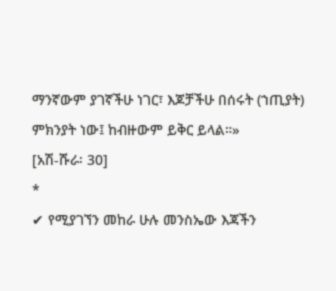ማንኛውም ያገኛችሁ ነገር፣ እጆቻችሁ በሰሩት (ኀጢያት) ምክንያት ነው፤ ከብዙውም ይቅር ይላል።»
[አሽ-ሹራ፡ 30]
*
✔ የሚያገኘን መከራ ሁሉ መንስኤው እጃችን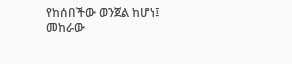የከሰበችው ወንጀል ከሆነ፤
መከራው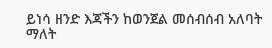ይነሳ ዘንድ እጃችን ከወንጀል መሰብሰብ አለባት ማለት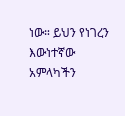ነው። ይህን የነገረን እውነተኛው አምላካችን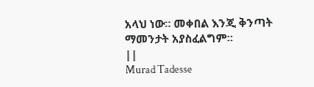አላህ ነው። መቀበል እንጂ ቅንጣት ማመንታት አያስፈልግም።
||
Murad Tadesse